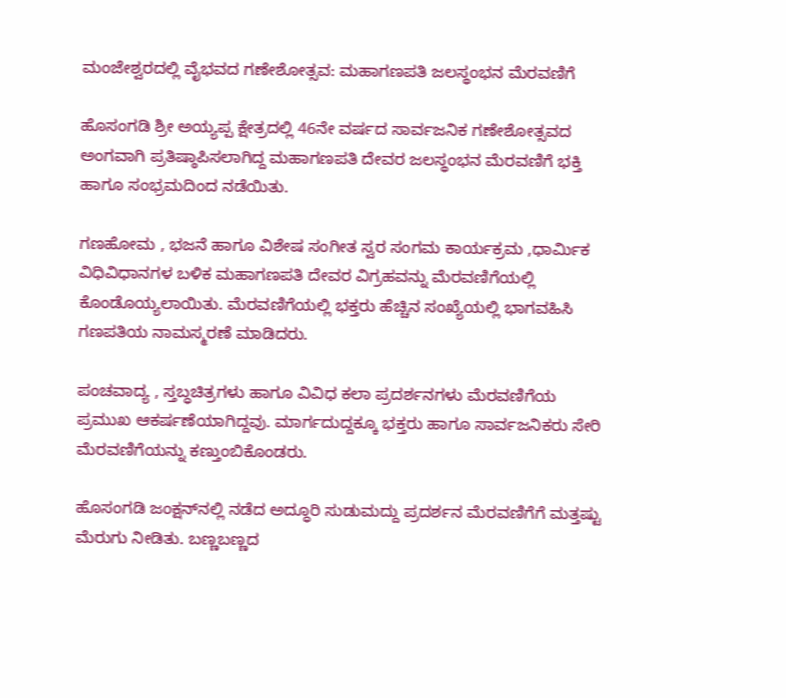ಮಂಜೇಶ್ವರದಲ್ಲಿ ವೈಭವದ ಗಣೇಶೋತ್ಸವ: ಮಹಾಗಣಪತಿ ಜಲಸ್ಥಂಭನ ಮೆರವಣಿಗೆ

ಹೊಸಂಗಡಿ ಶ್ರೀ ಅಯ್ಯಪ್ಪ ಕ್ಷೇತ್ರದಲ್ಲಿ 46ನೇ ವರ್ಷದ ಸಾರ್ವಜನಿಕ ಗಣೇಶೋತ್ಸವದ ಅಂಗವಾಗಿ ಪ್ರತಿಷ್ಠಾಪಿಸಲಾಗಿದ್ದ ಮಹಾಗಣಪತಿ ದೇವರ ಜಲಸ್ಥಂಭನ ಮೆರವಣಿಗೆ ಭಕ್ತಿ ಹಾಗೂ ಸಂಭ್ರಮದಿಂದ ನಡೆಯಿತು.

ಗಣಹೋಮ , ಭಜನೆ ಹಾಗೂ ವಿಶೇಷ ಸಂಗೀತ ಸ್ವರ ಸಂಗಮ ಕಾರ್ಯಕ್ರಮ ,ಧಾರ್ಮಿಕ ವಿಧಿವಿಧಾನಗಳ ಬಳಿಕ ಮಹಾಗಣಪತಿ ದೇವರ ವಿಗ್ರಹವನ್ನು ಮೆರವಣಿಗೆಯಲ್ಲಿ ಕೊಂಡೊಯ್ಯಲಾಯಿತು. ಮೆರವಣಿಗೆಯಲ್ಲಿ ಭಕ್ತರು ಹೆಚ್ಚಿನ ಸಂಖ್ಯೆಯಲ್ಲಿ ಭಾಗವಹಿಸಿ ಗಣಪತಿಯ ನಾಮಸ್ಮರಣೆ ಮಾಡಿದರು.

ಪಂಚವಾದ್ಯ , ಸ್ತಬ್ಧಚಿತ್ರಗಳು ಹಾಗೂ ವಿವಿಧ ಕಲಾ ಪ್ರದರ್ಶನಗಳು ಮೆರವಣಿಗೆಯ ಪ್ರಮುಖ ಆಕರ್ಷಣೆಯಾಗಿದ್ದವು. ಮಾರ್ಗದುದ್ದಕ್ಕೂ ಭಕ್ತರು ಹಾಗೂ ಸಾರ್ವಜನಿಕರು ಸೇರಿ ಮೆರವಣಿಗೆಯನ್ನು ಕಣ್ತುಂಬಿಕೊಂಡರು.

ಹೊಸಂಗಡಿ ಜಂಕ್ಷನ್‌ನಲ್ಲಿ ನಡೆದ ಅದ್ಧೂರಿ ಸುಡುಮದ್ದು ಪ್ರದರ್ಶನ ಮೆರವಣಿಗೆಗೆ ಮತ್ತಷ್ಟು ಮೆರುಗು ನೀಡಿತು. ಬಣ್ಣಬಣ್ಣದ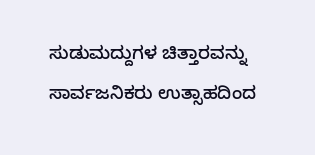ಸುಡುಮದ್ದುಗಳ ಚಿತ್ತಾರವನ್ನು ಸಾರ್ವಜನಿಕರು ಉತ್ಸಾಹದಿಂದ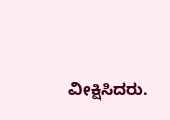ವೀಕ್ಷಿಸಿದರು.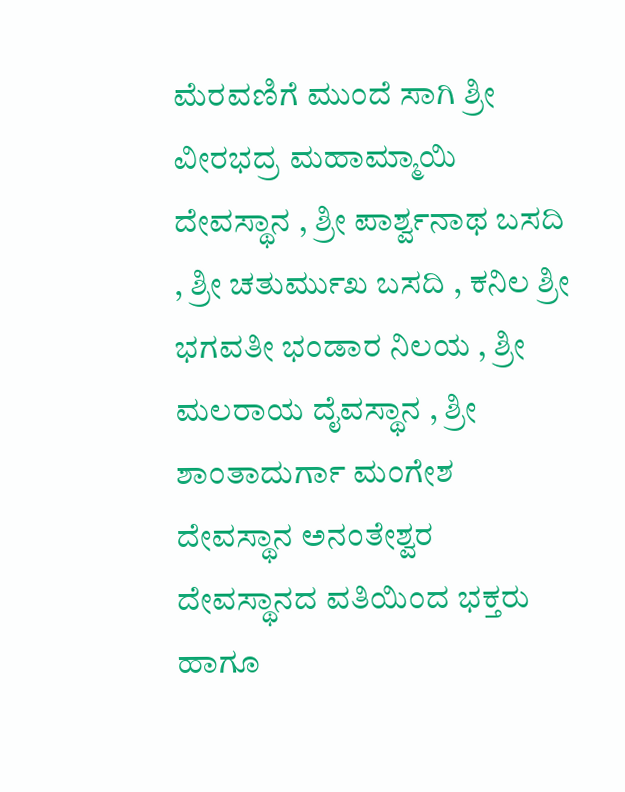ಮೆರವಣಿಗೆ ಮುಂದೆ ಸಾಗಿ ಶ್ರೀ ವೀರಭದ್ರ ಮಹಾಮ್ಮಾಯಿ ದೇವಸ್ಥಾನ , ಶ್ರೀ ಪಾರ್ಶ್ವನಾಥ ಬಸದಿ , ಶ್ರೀ ಚತುರ್ಮುಖ ಬಸದಿ , ಕನಿಲ ಶ್ರೀ ಭಗವತೀ ಭಂಡಾರ ನಿಲಯ , ಶ್ರೀ ಮಲರಾಯ ದೈವಸ್ಥಾನ , ಶ್ರೀ ಶಾಂತಾದುರ್ಗಾ ಮಂಗೇಶ ದೇವಸ್ಥಾನ ಅನಂತೇಶ್ವರ ದೇವಸ್ಥಾನದ ವತಿಯಿಂದ ಭಕ್ತರು ಹಾಗೂ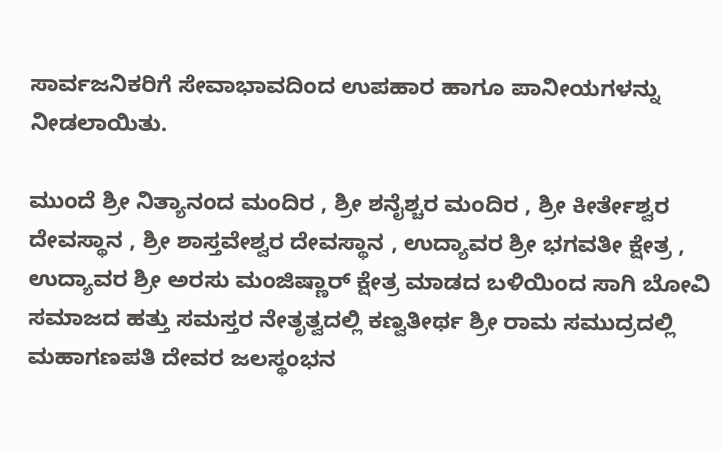ಸಾರ್ವಜನಿಕರಿಗೆ ಸೇವಾಭಾವದಿಂದ ಉಪಹಾರ ಹಾಗೂ ಪಾನೀಯಗಳನ್ನು ನೀಡಲಾಯಿತು.

ಮುಂದೆ ಶ್ರೀ ನಿತ್ಯಾನಂದ ಮಂದಿರ , ಶ್ರೀ ಶನೈಶ್ಚರ ಮಂದಿರ , ಶ್ರೀ ಕೀರ್ತೇಶ್ವರ ದೇವಸ್ಥಾನ , ಶ್ರೀ ಶಾಸ್ತವೇಶ್ವರ ದೇವಸ್ಥಾನ , ಉದ್ಯಾವರ ಶ್ರೀ ಭಗವತೀ ಕ್ಷೇತ್ರ , ಉದ್ಯಾವರ ಶ್ರೀ ಅರಸು ಮಂಜಿಷ್ಣಾರ್ ಕ್ಷೇತ್ರ ಮಾಡದ ಬಳಿಯಿಂದ ಸಾಗಿ ಬೋವಿ ಸಮಾಜದ ಹತ್ತು ಸಮಸ್ತರ ನೇತೃತ್ವದಲ್ಲಿ ಕಣ್ವತೀರ್ಥ ಶ್ರೀ ರಾಮ ಸಮುದ್ರದಲ್ಲಿ ಮಹಾಗಣಪತಿ ದೇವರ ಜಲಸ್ಥಂಭನ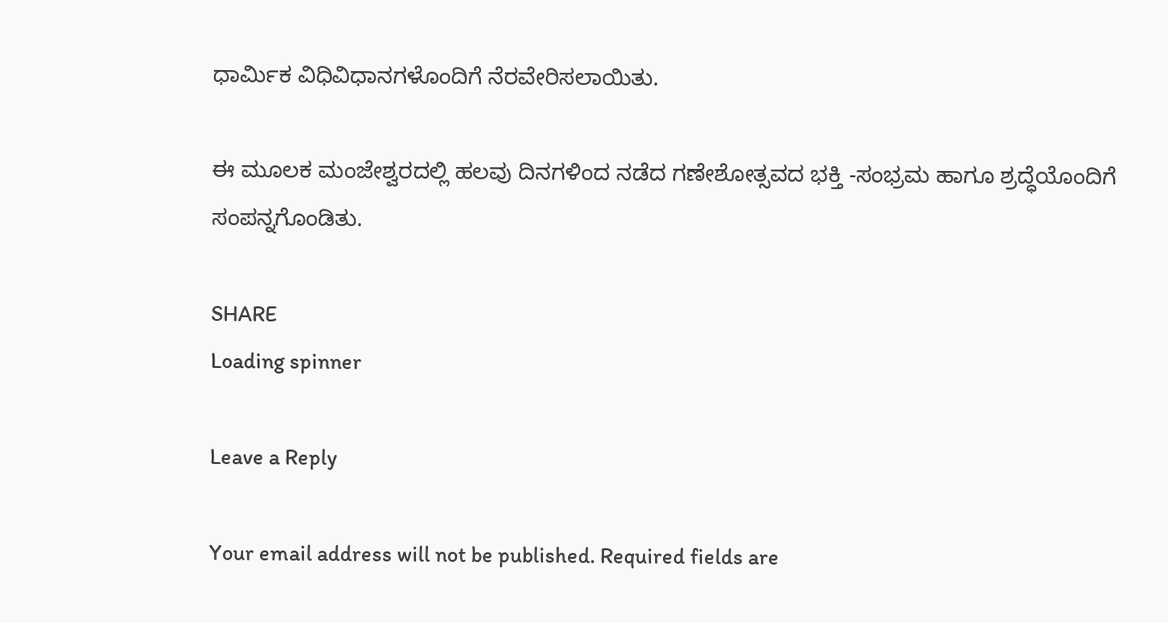ಧಾರ್ಮಿಕ ವಿಧಿವಿಧಾನಗಳೊಂದಿಗೆ ನೆರವೇರಿಸಲಾಯಿತು.

ಈ ಮೂಲಕ ಮಂಜೇಶ್ವರದಲ್ಲಿ ಹಲವು ದಿನಗಳಿಂದ ನಡೆದ ಗಣೇಶೋತ್ಸವದ ಭಕ್ತಿ -ಸಂಭ್ರಮ ಹಾಗೂ ಶ್ರದ್ಧೆಯೊಂದಿಗೆ ಸಂಪನ್ನಗೊಂಡಿತು.

SHARE
Loading spinner

Leave a Reply

Your email address will not be published. Required fields are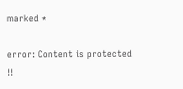marked *

error: Content is protected !!